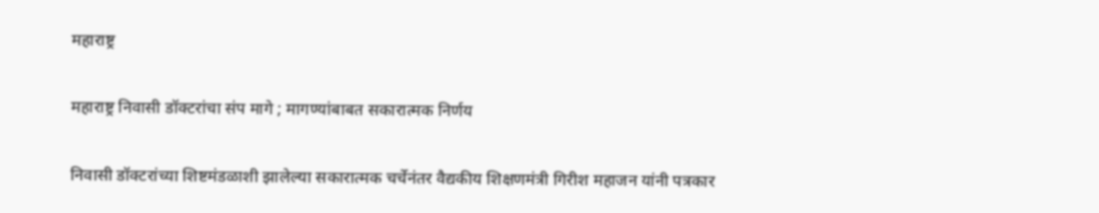महाराष्ट्र

महाराष्ट्र निवासी डॉक्टरांचा संप मागे ; मागण्यांबाबत सकारात्मक निर्णय

निवासी डॉक्टरांच्या शिष्टमंडळाशी झालेल्या सकारात्मक चर्चेनंतर वैद्यकीय शिक्षणमंत्री गिरीश महाजन यांनी पत्रकार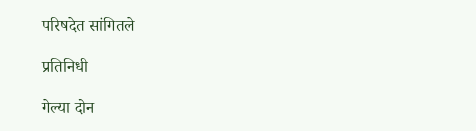परिषदेत सांगितले

प्रतिनिधी

गेल्या दोन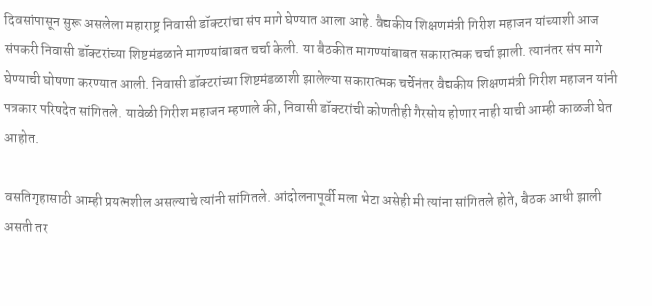दिवसांपासून सुरू असलेला महाराष्ट्र निवासी डॉक्टरांचा संप मागे घेण्यात आला आहे. वैद्यकीय शिक्षणमंत्री गिरीश महाजन यांच्याशी आज संपकरी निवासी डॉक्टरांच्या शिष्टमंडळाने मागण्यांबाबत चर्चा केली. या बैठकीत मागण्यांबाबत सकारात्मक चर्चा झाली. त्यानंतर संप मागे घेण्याची घोषणा करण्यात आली. निवासी डॉक्टरांच्या शिष्टमंडळाशी झालेल्या सकारात्मक चर्चेनंतर वैद्यकीय शिक्षणमंत्री गिरीश महाजन यांनी पत्रकार परिषदेत सांगितले. यावेळी गिरीश महाजन म्हणाले की, निवासी डॉक्टरांची कोणतीही गैरसोय होणार नाही याची आम्ही काळजी घेत आहोत.

वसतिगृहासाठी आम्ही प्रयत्नशील असल्याचे त्यांनी सांगितले. आंदोलनापूर्वी मला भेटा असेही मी त्यांना सांगितले होते, बैठक आधी झाली असती तर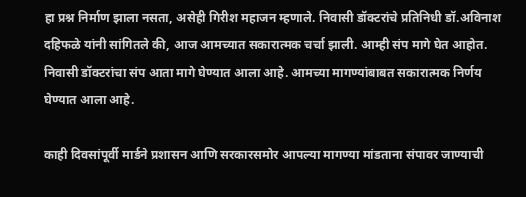हा प्रश्न निर्माण झाला नसता, असेही गिरीश महाजन म्हणाले. निवासी डॉक्टरांचे प्रतिनिधी डॉ.अविनाश दहिफळे यांनी सांगितले की, आज आमच्यात सकारात्मक चर्चा झाली. आम्ही संप मागे घेत आहोत. निवासी डॉक्टरांचा संप आता मागे घेण्यात आला आहे. आमच्या मागण्यांबाबत सकारात्मक निर्णय घेण्यात आला आहे.

काही दिवसांपूर्वी मार्डने प्रशासन आणि सरकारसमोर आपल्या मागण्या मांडताना संपावर जाण्याची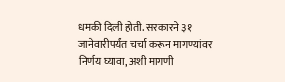धमकी दिली होती. सरकारने ३१ जानेवारीपर्यंत चर्चा करून मागण्यांवर निर्णय घ्यावा, अशी मागणी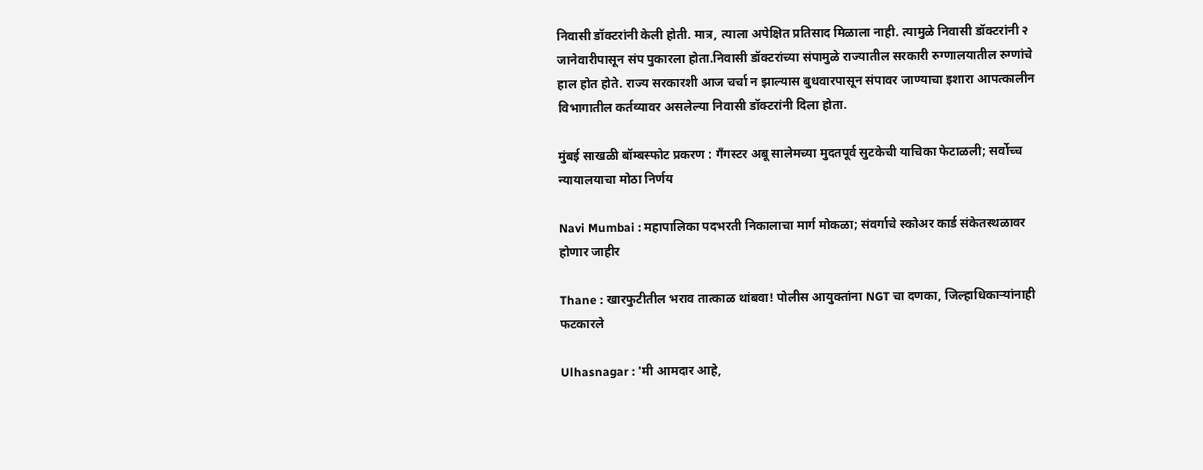निवासी डॉक्टरांनी केली होती. मात्र, त्याला अपेक्षित प्रतिसाद मिळाला नाही. त्यामुळे निवासी डॉक्टरांनी २ जानेवारीपासून संप पुकारला होता.निवासी डॉक्टरांच्या संपामुळे राज्यातील सरकारी रुग्णालयातील रुग्णांचे हाल होत होते. राज्य सरकारशी आज चर्चा न झाल्यास बुधवारपासून संपावर जाण्याचा इशारा आपत्कालीन विभागातील कर्तव्यावर असलेल्या निवासी डॉक्टरांनी दिला होता.

मुंबई साखळी बॉम्बस्फोट प्रकरण : गँगस्टर अबू सालेमच्या मुदतपूर्व सुटकेची याचिका फेटाळली; सर्वोच्च न्यायालयाचा मोठा निर्णय

Navi Mumbai : महापालिका पदभरती निकालाचा मार्ग मोकळा; संवर्गाचे स्कोअर कार्ड संकेतस्थळावर होणार जाहीर

Thane : खारफुटीतील भराव तात्काळ थांबवा! पोलीस आयुक्तांना NGT चा दणका, जिल्हाधिकाऱ्यांनाही फटकारले

Ulhasnagar : 'मी आमदार आहे,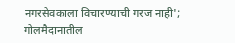नगरसेवकाला विचारण्याची गरज नाही'; गोलमैदानातील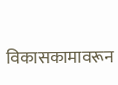विकासकामावरून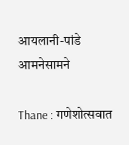आयलानी-पांडे आमनेसामने

Thane : गणेशोत्सवात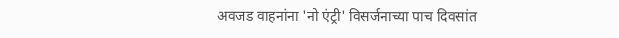अवजड वाहनांना 'नो एंट्री' विसर्जनाच्या पाच दिवसांत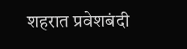शहरात प्रवेशबंदी